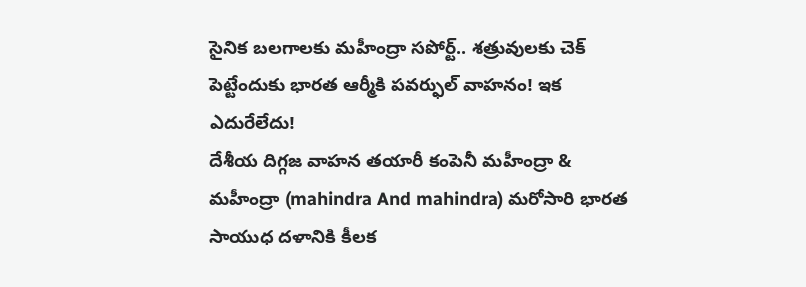సైనిక బలగాలకు మహీంద్రా సపోర్ట్.. శత్రువులకు చెక్ పెట్టేందుకు భారత ఆర్మీకి పవర్ఫుల్ వాహనం! ఇక ఎదురేలేదు!
దేశీయ దిగ్గజ వాహన తయారీ కంపెనీ మహీంద్రా & మహీంద్రా (mahindra And mahindra) మరోసారి భారత సాయుధ దళానికి కీలక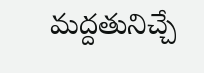మద్దతునిచ్చే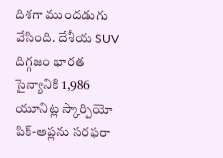దిశగా ముందడుగు వేసింది. దేశీయ SUV దిగ్గజం భారత సైన్యానికి 1,986 యూనిట్ల స్కార్పియో పిక్-అప్లను సరఫరా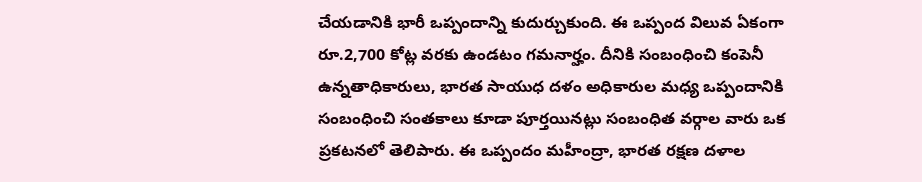చేయడానికి భారీ ఒప్పందాన్ని కుదుర్చుకుంది. ఈ ఒప్పంద విలువ ఏకంగా రూ.2,700 కోట్ల వరకు ఉండటం గమనార్హం. దీనికి సంబంధించి కంపెనీ ఉన్నతాధికారులు, భారత సాయుధ దళం అధికారుల మధ్య ఒప్పందానికి సంబంధించి సంతకాలు కూడా పూర్తయినట్లు సంబంధిత వర్గాల వారు ఒక ప్రకటనలో తెలిపారు. ఈ ఒప్పందం మహీంద్రా, భారత రక్షణ దళాల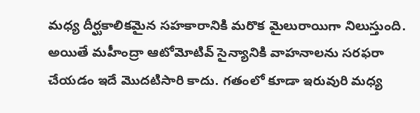మధ్య దీర్ఘకాలికమైన సహకారానికి మరొక మైలురాయిగా నిలుస్తుంది.
అయితే మహీంద్రా ఆటోమోటివ్ సైన్యానికి వాహనాలను సరఫరా చేయడం ఇదే మొదటిసారి కాదు. గతంలో కూడా ఇరువురి మధ్య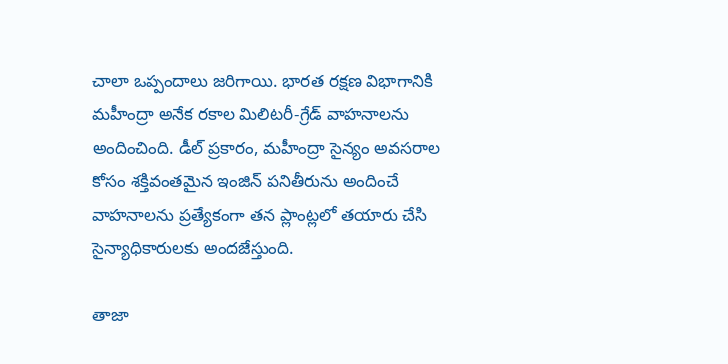చాలా ఒప్పందాలు జరిగాయి. భారత రక్షణ విభాగానికి మహీంద్రా అనేక రకాల మిలిటరీ-గ్రేడ్ వాహనాలను అందించింది. డీల్ ప్రకారం, మహీంద్రా సైన్యం అవసరాల కోసం శక్తివంతమైన ఇంజిన్ పనితీరును అందించే వాహనాలను ప్రత్యేకంగా తన ప్లాంట్లలో తయారు చేసి సైన్యాధికారులకు అందజేస్తుంది.

తాజా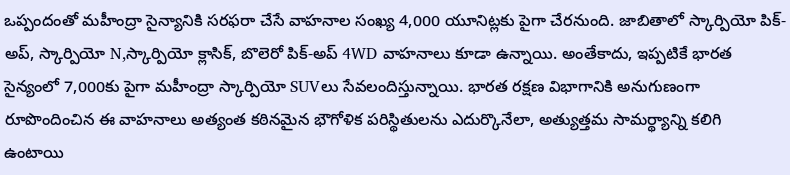ఒప్పందంతో మహీంద్రా సైన్యానికి సరఫరా చేసే వాహనాల సంఖ్య 4,000 యూనిట్లకు పైగా చేరనుంది. జాబితాలో స్కార్పియో పిక్-అప్, స్కార్పియో N,స్కార్పియో క్లాసిక్, బొలెరో పిక్-అప్ 4WD వాహనాలు కూడా ఉన్నాయి. అంతేకాదు, ఇప్పటికే భారత సైన్యంలో 7,000కు పైగా మహీంద్రా స్కార్పియో SUVలు సేవలందిస్తున్నాయి. భారత రక్షణ విభాగానికి అనుగుణంగా రూపొందించిన ఈ వాహనాలు అత్యంత కఠినమైన భౌగోళిక పరిస్థితులను ఎదుర్కొనేలా, అత్యుత్తమ సామర్థ్యాన్ని కలిగి ఉంటాయి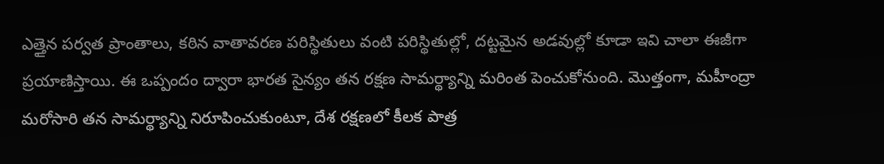ఎత్తైన పర్వత ప్రాంతాలు, కఠిన వాతావరణ పరిస్థితులు వంటి పరిస్థితుల్లో, దట్టమైన అడవుల్లో కూడా ఇవి చాలా ఈజీగా ప్రయాణిస్తాయి. ఈ ఒప్పందం ద్వారా భారత సైన్యం తన రక్షణ సామర్థ్యాన్ని మరింత పెంచుకోనుంది. మొత్తంగా, మహీంద్రా మరోసారి తన సామర్థ్యాన్ని నిరూపించుకుంటూ, దేశ రక్షణలో కీలక పాత్ర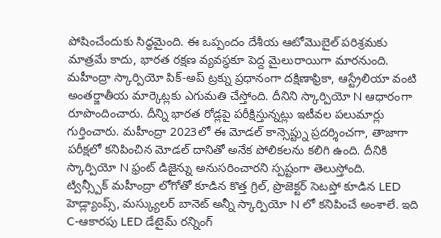పోషించేందుకు సిద్ధమైంది. ఈ ఒప్పందం దేశీయ ఆటోమొబైల్ పరిశ్రమకు మాత్రమే కాదు, భారత రక్షణ వ్యవస్థకూ పెద్ద మైలురాయిగా మారనుంది.
మహీంద్రా స్కార్పియో పిక్-అప్ ట్రక్ను ప్రధానంగా దక్షిణాఫ్రికా, ఆస్ట్రేలియా వంటి అంతర్జాతీయ మార్కెట్లకు ఎగుమతి చేస్తోంది. దీనిని స్కార్పియో N ఆధారంగా రూపొందించారు. దీన్ని భారత రోడ్లపై పరీక్షిస్తున్నట్లు ఇటీవల పలుమార్లు గుర్తించారు. మహీంద్రా 2023లో ఈ మోడల్ కాన్సెప్ట్ను ప్రదర్శించగా, తాజాగా పరీక్షలో కనిపించిన మోడల్ దానితో అనేక పోలికలను కలిగి ఉంది. దీనికి స్కార్పియో N ఫ్రంట్ డిజైన్ను అనుసరించారని స్పష్టంగా తెలుస్తోంది.
ట్విన్స్పీక్ మహీంద్రా లోగోతో కూడిన కొత్త గ్రిల్, ప్రొజెక్టర్ సెటప్తో కూడిన LED హెడ్ల్యాంప్స్, మస్క్యులర్ బానెట్ అన్నీ స్కార్పియో N లో కనిపించే అంశాలే. ఇది C-ఆకారపు LED డేటైమ్ రన్నింగ్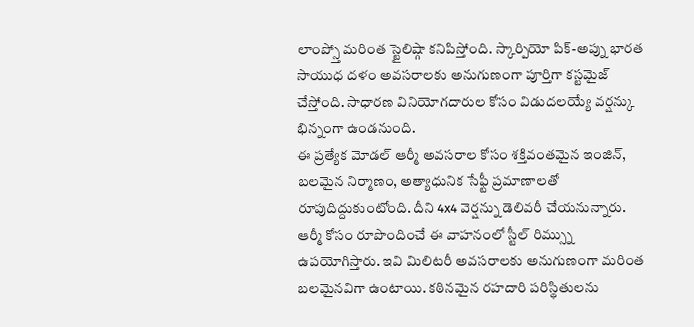లాంప్స్తో మరింత స్టైలిష్గా కనిపిస్తోంది. స్కార్పియో పిక్-అప్ను భారత సాయుధ దళం అవసరాలకు అనుగుణంగా పూర్తిగా కస్టమైజ్ చేస్తోంది. సాధారణ వినియోగదారుల కోసం విడుదలయ్యే వర్షన్కు భిన్నంగా ఉండనుంది.
ఈ ప్రత్యేక మోడల్ ఆర్మీ అవసరాల కోసం శక్తివంతమైన ఇంజిన్, బలమైన నిర్మాణం, అత్యాధునిక సేఫ్టీ ప్రమాణాలతో రూపుదిద్దుకుంటోంది. దీని 4x4 వెర్షన్ను డెలివరీ చేయనున్నారు. ఆర్మీ కోసం రూపొందించే ఈ వాహనంలో స్టీల్ రిమ్స్ను ఉపయోగిస్తారు. ఇవి మిలిటరీ అవసరాలకు అనుగుణంగా మరింత బలమైనవిగా ఉంటాయి. కఠినమైన రహదారి పరిస్థితులను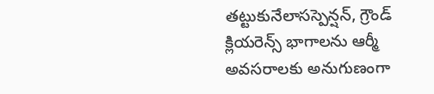తట్టుకునేలాసస్పెన్షన్, గ్రౌండ్ క్లియరెన్స్ భాగాలను ఆర్మీ అవసరాలకు అనుగుణంగా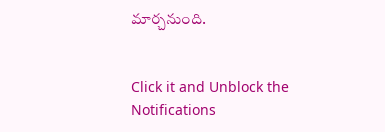మార్చనుంది.


Click it and Unblock the Notifications